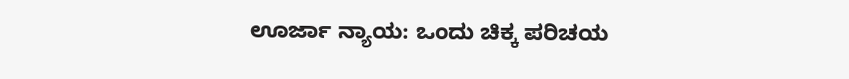ಊರ್ಜಾ ನ್ಯಾಯ: ಒಂದು ಚಿಕ್ಕ ಪರಿಚಯ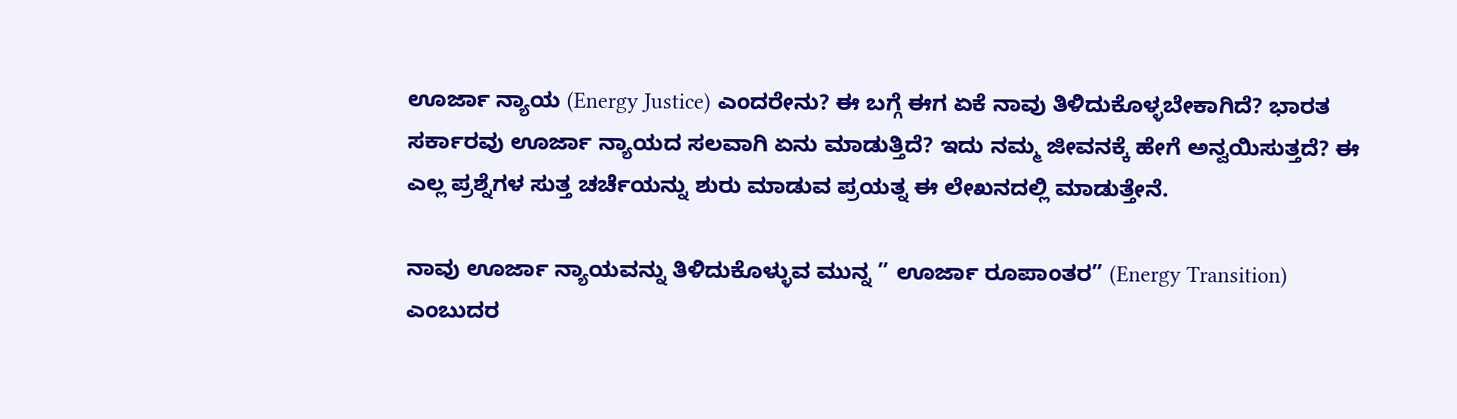ಊರ್ಜಾ ನ್ಯಾಯ (Energy Justice) ಎಂದರೇನು? ಈ ಬಗ್ಗೆ ಈಗ ಏಕೆ ನಾವು ತಿಳಿದುಕೊಳ್ಳಬೇಕಾಗಿದೆ? ಭಾರತ ಸರ್ಕಾರವು ಊರ್ಜಾ ನ್ಯಾಯದ ಸಲವಾಗಿ ಏನು ಮಾಡುತ್ತಿದೆ? ಇದು ನಮ್ಮ ಜೀವನಕ್ಕೆ ಹೇಗೆ ಅನ್ವಯಿಸುತ್ತದೆ? ಈ ಎಲ್ಲ ಪ್ರಶ್ನೆಗಳ ಸುತ್ತ ಚರ್ಚೆಯನ್ನು ಶುರು ಮಾಡುವ ಪ್ರಯತ್ನ ಈ ಲೇಖನದಲ್ಲಿ ಮಾಡುತ್ತೇನೆ.

ನಾವು ಊರ್ಜಾ ನ್ಯಾಯವನ್ನು ತಿಳಿದುಕೊಳ್ಳುವ ಮುನ್ನ ” ಊರ್ಜಾ ರೂಪಾಂತರ” (Energy Transition) ಎಂಬುದರ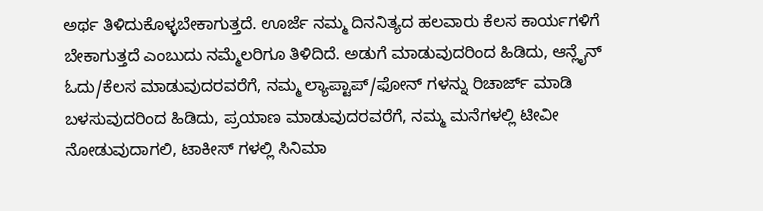ಅರ್ಥ ತಿಳಿದುಕೊಳ್ಳಬೇಕಾಗುತ್ತದೆ. ಊರ್ಜೆ ನಮ್ಮ ದಿನನಿತ್ಯದ ಹಲವಾರು ಕೆಲಸ ಕಾರ್ಯಗಳಿಗೆ ಬೇಕಾಗುತ್ತದೆ ಎಂಬುದು ನಮ್ಮೆಲರಿಗೂ ತಿಳಿದಿದೆ. ಅಡುಗೆ ಮಾಡುವುದರಿಂದ ಹಿಡಿದು, ಆನ್ಲೈನ್ ಓದು/ಕೆಲಸ ಮಾಡುವುದರವರೆಗೆ, ನಮ್ಮ ಲ್ಯಾಪ್ಟಾಪ್/ಫೋನ್ ಗಳನ್ನು ರಿಚಾರ್ಜ್ ಮಾಡಿ ಬಳಸುವುದರಿಂದ ಹಿಡಿದು, ಪ್ರಯಾಣ ಮಾಡುವುದರವರೆಗೆ, ನಮ್ಮ ಮನೆಗಳಲ್ಲಿ ಟೀವೀ ನೋಡುವುದಾಗಲಿ, ಟಾಕೀಸ್ ಗಳಲ್ಲಿ ಸಿನಿಮಾ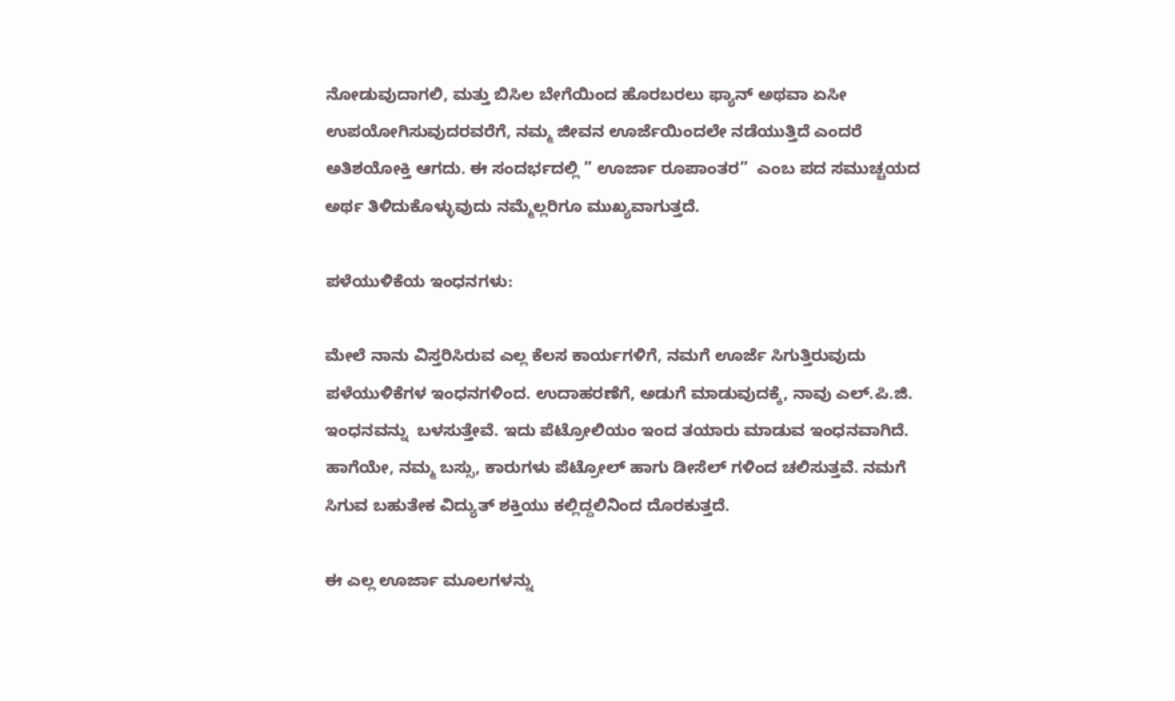ನೋಡುವುದಾಗಲಿ, ಮತ್ತು ಬಿಸಿಲ ಬೇಗೆಯಿಂದ ಹೊರಬರಲು ಫ್ಯಾನ್ ಅಥವಾ ಏಸೀ ಉಪಯೋಗಿಸುವುದರವರೆಗೆ, ನಮ್ಮ ಜೀವನ ಊರ್ಜೆಯಿಂದಲೇ ನಡೆಯುತ್ತಿದೆ ಎಂದರೆ ಅತಿಶಯೋಕ್ತಿ ಆಗದು. ಈ ಸಂದರ್ಭದಲ್ಲಿ ” ಊರ್ಜಾ ರೂಪಾಂತರ”  ಎಂಬ ಪದ ಸಮುಚ್ಚಯದ ಅರ್ಥ ತಿಳಿದುಕೊಳ್ಳುವುದು ನಮ್ಮೆಲ್ಲರಿಗೂ ಮುಖ್ಯವಾಗುತ್ತದೆ.

ಪಳೆಯುಳಿಕೆಯ ಇಂಧನಗಳು:

ಮೇಲೆ ನಾನು ವಿಸ್ತರಿಸಿರುವ ಎಲ್ಲ ಕೆಲಸ ಕಾರ್ಯಗಳಿಗೆ, ನಮಗೆ ಊರ್ಜೆ ಸಿಗುತ್ತಿರುವುದು ಪಳೆಯುಳಿಕೆಗಳ ಇಂಧನಗಳಿಂದ. ಉದಾಹರಣೆಗೆ, ಅಡುಗೆ ಮಾಡುವುದಕ್ಕೆ, ನಾವು ಎಲ್.ಪಿ.ಜಿ.  ಇಂಧನವನ್ನು  ಬಳಸುತ್ತೇವೆ. ಇದು ಪೆಟ್ರೋಲಿಯಂ ಇಂದ ತಯಾರು ಮಾಡುವ ಇಂಧನವಾಗಿದೆ. ಹಾಗೆಯೇ, ನಮ್ಮ ಬಸ್ಸು, ಕಾರುಗಳು ಪೆಟ್ರೋಲ್ ಹಾಗು ಡೀಸೆಲ್ ಗಳಿಂದ ಚಲಿಸುತ್ತವೆ. ನಮಗೆ ಸಿಗುವ ಬಹುತೇಕ ವಿದ್ಯುತ್ ಶಕ್ತಿಯು ಕಲ್ಲಿದ್ದಲಿನಿಂದ ದೊರಕುತ್ತದೆ.

ಈ ಎಲ್ಲ ಊರ್ಜಾ ಮೂಲಗಳನ್ನು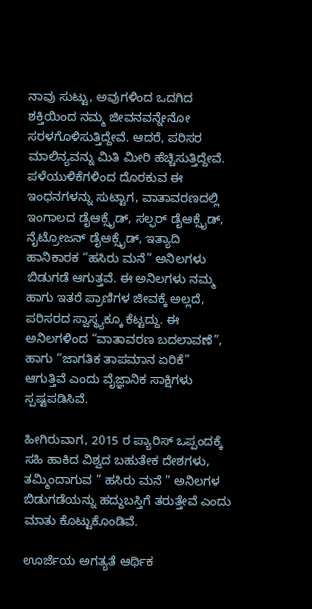ನಾವು ಸುಟ್ಟು, ಅವುಗಳಿಂದ ಒದಗಿದ ಶಕ್ತಿಯಿಂದ ನಮ್ಮ ಜೀವನವನ್ನೇನೋ ಸರಳಗೊಳಿಸುತ್ತಿದ್ದೇವೆ. ಆದರೆ, ಪರಿಸರ ಮಾಲಿನ್ಯವನ್ನು ಮಿತಿ ಮೀರಿ ಹೆಚ್ಚಿಸುತ್ತಿದ್ದೇವೆ. ಪಳೆಯುಳಿಕೆಗಳಿಂದ ದೊರಕುವ ಈ ಇಂಧನಗಳನ್ನು ಸುಟ್ಟಾಗ, ವಾತಾವರಣದಲ್ಲಿ ಇಂಗಾಲದ ಡೈಆಕ್ಸೈಡ್, ಸಲ್ಫರ್ ಡೈಆಕ್ಸೈಡ್, ನೈಟ್ರೋಜನ್ ಡೈಆಕ್ಸೈಡ್, ಇತ್ಯಾದಿ ಹಾನಿಕಾರಕ “ಹಸಿರು ಮನೆ” ಅನಿಲಗಳು  ಬಿಡುಗಡೆ ಆಗುತ್ತವೆ. ಈ ಅನಿಲಗಳು ನಮ್ಮ ಹಾಗು ಇತರೆ ಪ್ರಾಣಿಗಳ ಜೀವಕ್ಕೆ ಅಲ್ಲದೆ, ಪರಿಸರದ ಸ್ವಾಸ್ಥ್ಯಕ್ಕೂ ಕೆಟ್ಟದ್ದು. ಈ ಅನಿಲಗಳಿಂದ “ವಾತಾವರಣ ಬದಲಾವಣೆ”, ಹಾಗು “ಜಾಗತಿಕ ತಾಪಮಾನ ಏರಿಕೆ” ಆಗುತ್ತಿವೆ ಎಂದು ವೈಜ್ಞಾನಿಕ ಸಾಕ್ಷಿಗಳು ಸ್ಪಷ್ಟಪಡಿಸಿವೆ.

ಹೀಗಿರುವಾಗ, 2015 ರ ಪ್ಯಾರಿಸ್ ಒಪ್ಪಂದಕ್ಕೆ ಸಹಿ ಹಾಕಿದ ವಿಶ್ವದ ಬಹುತೇಕ ದೇಶಗಳು, ತಮ್ಮಿಂದಾಗುವ ” ಹಸಿರು ಮನೆ ” ಅನಿಲಗಳ ಬಿಡುಗಡೆಯನ್ನು ಹದ್ದುಬಸ್ತಿಗೆ ತರುತ್ತೇವೆ ಎಂದು ಮಾತು ಕೊಟ್ಟುಕೊಂಡಿವೆ.

ಊರ್ಜೆಯ ಅಗತ್ಯತೆ ಆರ್ಥಿಕ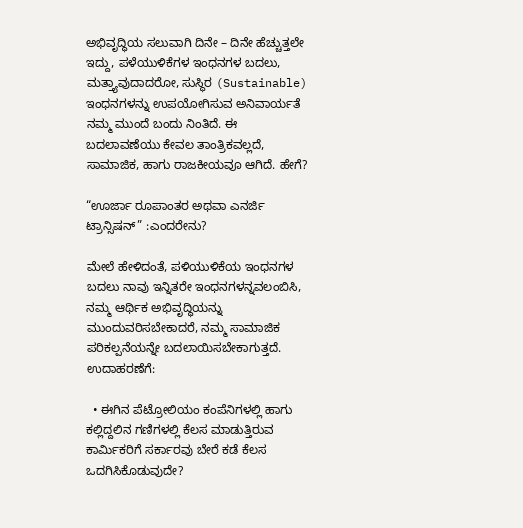ಅಭಿವೃದ್ಧಿಯ ಸಲುವಾಗಿ ದಿನೇ – ದಿನೇ ಹೆಚ್ಚುತ್ತಲೇ ಇದ್ದು, ಪಳೆಯುಳಿಕೆಗಳ ಇಂಧನಗಳ ಬದಲು, ಮತ್ತ್ಯಾವುದಾದರೋ, ಸುಸ್ಥಿರ (Sustainable) ಇಂಧನಗಳನ್ನು ಉಪಯೋಗಿಸುವ ಅನಿವಾರ್ಯತೆ ನಮ್ಮ ಮುಂದೆ ಬಂದು ನಿಂತಿದೆ. ಈ ಬದಲಾವಣೆಯು ಕೇವಲ ತಾಂತ್ರಿಕವಲ್ಲದೆ, ಸಾಮಾಜಿಕ, ಹಾಗು ರಾಜಕೀಯವೂ ಆಗಿದೆ. ಹೇಗೆ?

“ಊರ್ಜಾ ರೂಪಾಂತರ ಅಥವಾ ಎನರ್ಜಿ ಟ್ರಾನ್ಸಿಷನ್” :ಎಂದರೇನು?

ಮೇಲೆ ಹೇಳಿದಂತೆ, ಪಳಿಯುಳಿಕೆಯ ಇಂಧನಗಳ ಬದಲು ನಾವು ಇನ್ನಿತರೇ ಇಂಧನಗಳನ್ನವಲಂಬಿಸಿ, ನಮ್ಮ ಆರ್ಥಿಕ ಅಭಿವೃದ್ಧಿಯನ್ನು ಮುಂದುವರಿಸಬೇಕಾದರೆ, ನಮ್ಮ ಸಾಮಾಜಿಕ ಪರಿಕಲ್ಪನೆಯನ್ನೇ ಬದಲಾಯಿಸಬೇಕಾಗುತ್ತದೆ. ಉದಾಹರಣೆಗೆ:

  • ಈಗಿನ ಪೆಟ್ರೋಲಿಯಂ ಕಂಪೆನಿಗಳಲ್ಲಿ ಹಾಗು ಕಲ್ಲಿದ್ದಲಿನ ಗಣಿಗಳಲ್ಲಿ ಕೆಲಸ ಮಾಡುತ್ತಿರುವ ಕಾರ್ಮಿಕರಿಗೆ ಸರ್ಕಾರವು ಬೇರೆ ಕಡೆ ಕೆಲಸ ಒದಗಿಸಿಕೊಡುವುದೇ?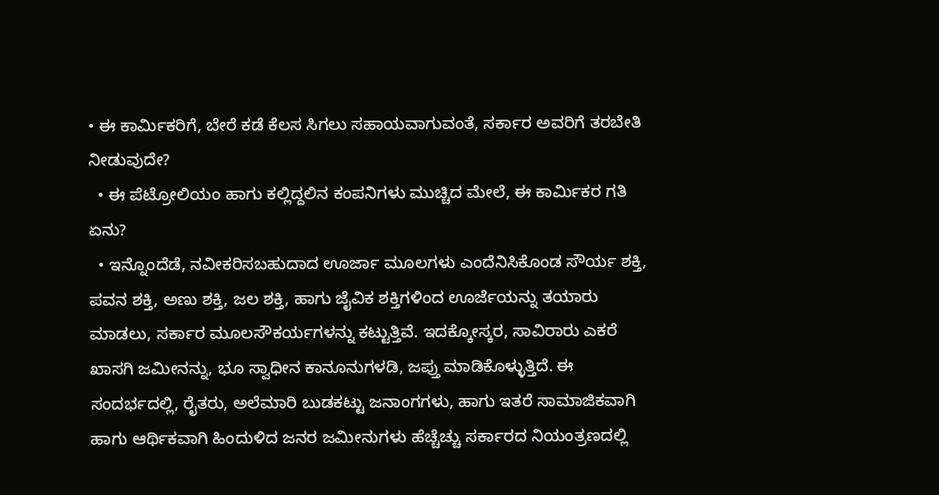• ಈ ಕಾರ್ಮಿಕರಿಗೆ, ಬೇರೆ ಕಡೆ ಕೆಲಸ ಸಿಗಲು ಸಹಾಯವಾಗುವಂತೆ, ಸರ್ಕಾರ ಅವರಿಗೆ ತರಬೇತಿ ನೀಡುವುದೇ?
  • ಈ ಪೆಟ್ರೋಲಿಯಂ ಹಾಗು ಕಲ್ಲಿದ್ದಲಿನ ಕಂಪನಿಗಳು ಮುಚ್ಚಿದ ಮೇಲೆ, ಈ ಕಾರ್ಮಿಕರ ಗತಿ ಏನು?
  • ಇನ್ನೊಂದೆಡೆ, ನವೀಕರಿಸಬಹುದಾದ ಊರ್ಜಾ ಮೂಲಗಳು ಎಂದೆನಿಸಿಕೊಂಡ ಸೌರ್ಯ ಶಕ್ತಿ, ಪವನ ಶಕ್ತಿ, ಅಣು ಶಕ್ತಿ, ಜಲ ಶಕ್ತಿ, ಹಾಗು ಜೈವಿಕ ಶಕ್ತಿಗಳಿಂದ ಊರ್ಜೆಯನ್ನು ತಯಾರು ಮಾಡಲು, ಸರ್ಕಾರ ಮೂಲಸೌಕರ್ಯಗಳನ್ನು ಕಟ್ಟುತ್ತಿವೆ. ಇದಕ್ಕೋಸ್ಕರ, ಸಾವಿರಾರು ಎಕರೆ ಖಾಸಗಿ ಜಮೀನನ್ನು, ಭೂ ಸ್ವಾಧೀನ ಕಾನೂನುಗಳಡಿ, ಜಪ್ತು ಮಾಡಿಕೊಳ್ಳುತ್ತಿದೆ. ಈ ಸಂದರ್ಭದಲ್ಲಿ, ರೈತರು, ಅಲೆಮಾರಿ ಬುಡಕಟ್ಟು ಜನಾಂಗಗಳು, ಹಾಗು ಇತರೆ ಸಾಮಾಜಿಕವಾಗಿ ಹಾಗು ಆರ್ಥಿಕವಾಗಿ ಹಿಂದುಳಿದ ಜನರ ಜಮೀನುಗಳು ಹೆಚ್ಚೆಚ್ಚು ಸರ್ಕಾರದ ನಿಯಂತ್ರಣದಲ್ಲಿ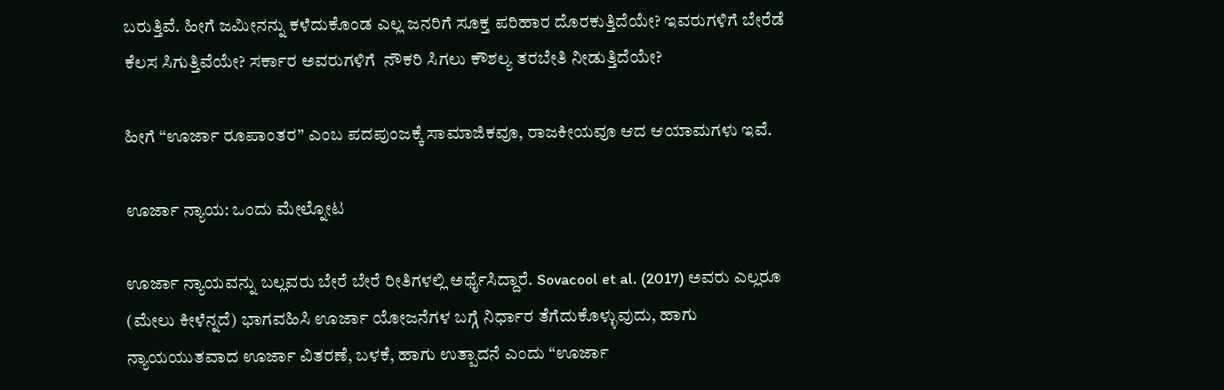ಬರುತ್ತಿವೆ. ಹೀಗೆ ಜಮೀನನ್ನು ಕಳೆದುಕೊಂಡ ಎಲ್ಲ ಜನರಿಗೆ ಸೂಕ್ತ ಪರಿಹಾರ ದೊರಕುತ್ತಿದೆಯೇ? ಇವರುಗಳಿಗೆ ಬೇರೆಡೆ ಕೆಲಸ ಸಿಗುತ್ತಿವೆಯೇ? ಸರ್ಕಾರ ಅವರುಗಳಿಗೆ  ನೌಕರಿ ಸಿಗಲು ಕೌಶಲ್ಯ ತರಬೇತಿ ನೀಡುತ್ತಿದೆಯೇ?

ಹೀಗೆ “ಊರ್ಜಾ ರೂಪಾಂತರ” ಎಂಬ ಪದಪುಂಜಕ್ಕೆ ಸಾಮಾಜಿಕವೂ, ರಾಜಕೀಯವೂ ಆದ ಆಯಾಮಗಳು ಇವೆ.

ಊರ್ಜಾ ನ್ಯಾಯ: ಒಂದು ಮೇಲ್ನೋಟ

ಊರ್ಜಾ ನ್ಯಾಯವನ್ನು ಬಲ್ಲವರು ಬೇರೆ ಬೇರೆ ರೀತಿಗಳಲ್ಲಿ ಅರ್ಥೈಸಿದ್ದಾರೆ. Sovacool et al. (2017) ಅವರು ಎಲ್ಲರೂ (ಮೇಲು ಕೀಳೆನ್ನದೆ) ಭಾಗವಹಿಸಿ ಊರ್ಜಾ ಯೋಜನೆಗಳ ಬಗ್ಗೆ ನಿರ್ಧಾರ ತೆಗೆದುಕೊಳ್ಳುವುದು, ಹಾಗು ನ್ಯಾಯಯುತವಾದ ಊರ್ಜಾ ವಿತರಣೆ, ಬಳಕೆ, ಹಾಗು ಉತ್ಪಾದನೆ ಎಂದು “ಊರ್ಜಾ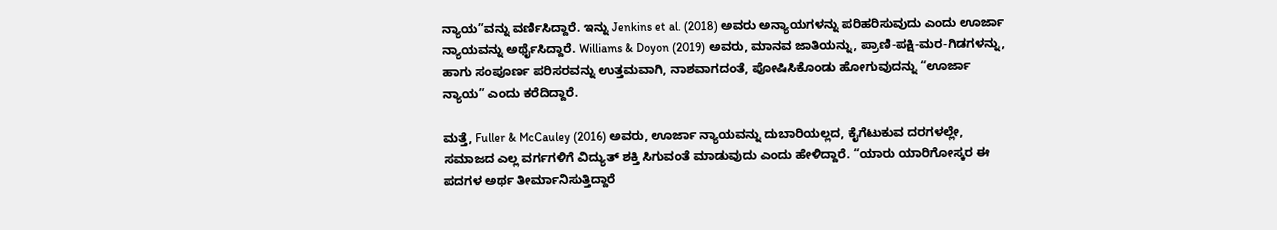ನ್ಯಾಯ”ವನ್ನು ವರ್ಣಿಸಿದ್ದಾರೆ. ಇನ್ನು Jenkins et al. (2018) ಅವರು ಅನ್ಯಾಯಗಳನ್ನು ಪರಿಹರಿಸುವುದು ಎಂದು ಊರ್ಜಾ ನ್ಯಾಯವನ್ನು ಅರ್ಥೈಸಿದ್ದಾರೆ. Williams & Doyon (2019) ಅವರು, ಮಾನವ ಜಾತಿಯನ್ನು, ಪ್ರಾಣಿ-ಪಕ್ಷಿ-ಮರ-ಗಿಡಗಳನ್ನು, ಹಾಗು ಸಂಪೂರ್ಣ ಪರಿಸರವನ್ನು ಉತ್ತಮವಾಗಿ, ನಾಶವಾಗದಂತೆ, ಪೋಷಿಸಿಕೊಂಡು ಹೋಗುವುದನ್ನು “ಊರ್ಜಾ ನ್ಯಾಯ” ಎಂದು ಕರೆದಿದ್ದಾರೆ.

ಮತ್ತೆ, Fuller & McCauley (2016) ಅವರು, ಊರ್ಜಾ ನ್ಯಾಯವನ್ನು ದುಬಾರಿಯಲ್ಲದ, ಕೈಗೆಟುಕುವ ದರಗಳಲ್ಲೇ, ಸಮಾಜದ ಎಲ್ಲ ವರ್ಗಗಳಿಗೆ ವಿದ್ಯುತ್ ಶಕ್ತಿ ಸಿಗುವಂತೆ ಮಾಡುವುದು ಎಂದು ಹೇಳಿದ್ದಾರೆ. “ಯಾರು ಯಾರಿಗೋಸ್ಕರ ಈ ಪದಗಳ ಅರ್ಥ ತೀರ್ಮಾನಿಸುತ್ತಿದ್ದಾರೆ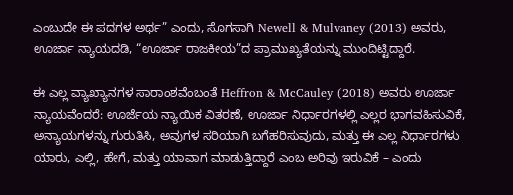ಎಂಬುದೇ ಈ ಪದಗಳ ಅರ್ಥ” ಎಂದು, ಸೊಗಸಾಗಿ Newell & Mulvaney (2013) ಅವರು, ಊರ್ಜಾ ನ್ಯಾಯದಡಿ, “ಊರ್ಜಾ ರಾಜಕೀಯ”ದ ಪ್ರಾಮುಖ್ಯತೆಯನ್ನು ಮುಂದಿಟ್ಟಿದ್ದಾರೆ.

ಈ ಎಲ್ಲ ವ್ಯಾಖ್ಯಾನಗಳ ಸಾರಾಂಶವೆಂಬಂತೆ Heffron & McCauley (2018) ಅವರು ಊರ್ಜಾ ನ್ಯಾಯವೆಂದರೆ: ಊರ್ಜೆಯ ನ್ಯಾಯಿಕ ವಿತರಣೆ, ಊರ್ಜಾ ನಿರ್ಧಾರಗಳಲ್ಲಿ ಎಲ್ಲರ ಭಾಗವಹಿಸುವಿಕೆ, ಅನ್ಯಾಯಗಳನ್ನು ಗುರುತಿಸಿ, ಅವುಗಳ ಸರಿಯಾಗಿ ಬಗೆಹರಿಸುವುದು, ಮತ್ತು ಈ ಎಲ್ಲ ನಿರ್ಧಾರಗಳು ಯಾರು, ಎಲ್ಲಿ, ಹೇಗೆ, ಮತ್ತು ಯಾವಾಗ ಮಾಡುತ್ತಿದ್ದಾರೆ ಎಂಬ ಅರಿವು ಇರುವಿಕೆ – ಎಂದು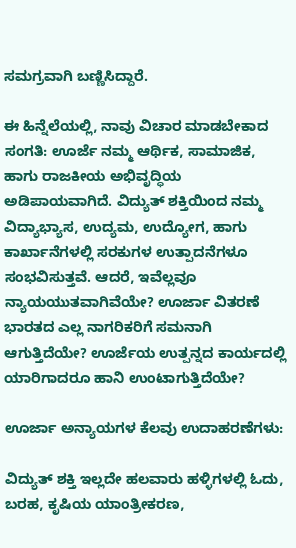ಸಮಗ್ರವಾಗಿ ಬಣ್ಣಿಸಿದ್ದಾರೆ.

ಈ ಹಿನ್ನೆಲೆಯಲ್ಲಿ, ನಾವು ವಿಚಾರ ಮಾಡಬೇಕಾದ ಸಂಗತಿ: ಊರ್ಜೆ ನಮ್ಮ ಆರ್ಥಿಕ, ಸಾಮಾಜಿಕ, ಹಾಗು ರಾಜಕೀಯ ಅಭಿವೃದ್ಧಿಯ ಅಡಿಪಾಯವಾಗಿದೆ. ವಿದ್ಯುತ್ ಶಕ್ತಿಯಿಂದ ನಮ್ಮ ವಿದ್ಯಾಭ್ಯಾಸ, ಉದ್ಯಮ, ಉದ್ಯೋಗ, ಹಾಗು ಕಾರ್ಖಾನೆಗಳಲ್ಲಿ ಸರಕುಗಳ ಉತ್ಪಾದನೆಗಳೂ ಸಂಭವಿಸುತ್ತವೆ. ಆದರೆ, ಇವೆಲ್ಲವೂ ನ್ಯಾಯಯುತವಾಗಿವೆಯೇ? ಊರ್ಜಾ ವಿತರಣೆ ಭಾರತದ ಎಲ್ಲ ನಾಗರಿಕರಿಗೆ ಸಮನಾಗಿ ಆಗುತ್ತಿದೆಯೇ? ಊರ್ಜೆಯ ಉತ್ಪನ್ನದ ಕಾರ್ಯದಲ್ಲಿ ಯಾರಿಗಾದರೂ ಹಾನಿ ಉಂಟಾಗುತ್ತಿದೆಯೇ?

ಊರ್ಜಾ ಅನ್ಯಾಯಗಳ ಕೆಲವು ಉದಾಹರಣೆಗಳು:

ವಿದ್ಯುತ್ ಶಕ್ತಿ ಇಲ್ಲದೇ ಹಲವಾರು ಹಳ್ಳಿಗಳಲ್ಲಿ ಓದು, ಬರಹ, ಕೃಷಿಯ ಯಾಂತ್ರೀಕರಣ,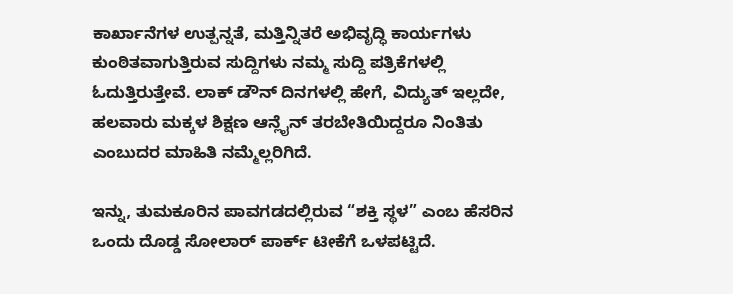ಕಾರ್ಖಾನೆಗಳ ಉತ್ಪನ್ನತೆ, ಮತ್ತಿನ್ನಿತರೆ ಅಭಿವೃದ್ಧಿ ಕಾರ್ಯಗಳು ಕುಂಠಿತವಾಗುತ್ತಿರುವ ಸುದ್ದಿಗಳು ನಮ್ಮ ಸುದ್ದಿ ಪತ್ರಿಕೆಗಳಲ್ಲಿ ಓದುತ್ತಿರುತ್ತೇವೆ. ಲಾಕ್ ಡೌನ್ ದಿನಗಳಲ್ಲಿ ಹೇಗೆ, ವಿದ್ಯುತ್ ಇಲ್ಲದೇ, ಹಲವಾರು ಮಕ್ಕಳ ಶಿಕ್ಷಣ ಆನ್ಲೈನ್ ತರಬೇತಿಯಿದ್ದರೂ ನಿಂತಿತು ಎಂಬುದರ ಮಾಹಿತಿ ನಮ್ಮೆಲ್ಲರಿಗಿದೆ.

ಇನ್ನು, ತುಮಕೂರಿನ ಪಾವಗಡದಲ್ಲಿರುವ “ಶಕ್ತಿ ಸ್ಥಳ” ಎಂಬ ಹೆಸರಿನ ಒಂದು ದೊಡ್ಡ ಸೋಲಾರ್ ಪಾರ್ಕ್ ಟೀಕೆಗೆ ಒಳಪಟ್ಟಿದೆ.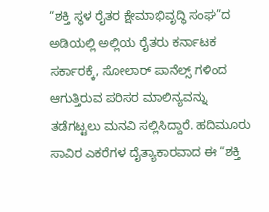“ಶಕ್ತಿ ಸ್ಥಳ ರೈತರ ಕ್ಷೇಮಾಭಿವೃದ್ಧಿ ಸಂಘ”ದ ಅಡಿಯಲ್ಲಿ ಅಲ್ಲಿಯ ರೈತರು ಕರ್ನಾಟಕ ಸರ್ಕಾರಕ್ಕೆ, ಸೋಲಾರ್ ಪಾನೆಲ್ಸ್ ಗಳಿಂದ ಆಗುತ್ತಿರುವ ಪರಿಸರ ಮಾಲಿನ್ಯವನ್ನು ತಡೆಗಟ್ಟಲು ಮನವಿ ಸಲ್ಲಿಸಿದ್ದಾರೆ. ಹದಿಮೂರು ಸಾವಿರ ಎಕರೆಗಳ ದೈತ್ಯಾಕಾರವಾದ ಈ “ಶಕ್ತಿ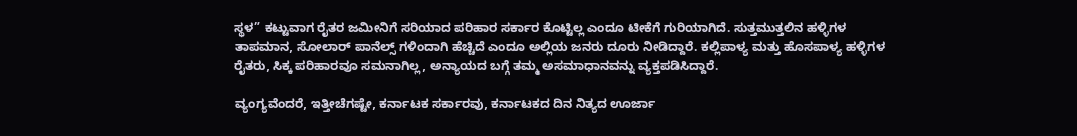ಸ್ಥಳ” ಕಟ್ಟುವಾಗ ರೈತರ ಜಮೀನಿಗೆ ಸರಿಯಾದ ಪರಿಹಾರ ಸರ್ಕಾರ ಕೊಟ್ಟಿಲ್ಲ ಎಂದೂ ಟೀಕೆಗೆ ಗುರಿಯಾಗಿದೆ. ಸುತ್ತಮುತ್ತಲಿನ ಹಳ್ಳಿಗಳ ತಾಪಮಾನ, ಸೋಲಾರ್ ಪಾನೆಲ್ಸ್ ಗಳಿಂದಾಗಿ ಹೆಚ್ಚಿದೆ ಎಂದೂ ಅಲ್ಲಿಯ ಜನರು ದೂರು ನೀಡಿದ್ದಾರೆ. ಕಲ್ಲಿಪಾಳ್ಯ ಮತ್ತು ಹೊಸಪಾಳ್ಯ ಹಳ್ಳಿಗಳ ರೈತರು, ಸಿಕ್ಕ ಪರಿಹಾರವೂ ಸಮನಾಗಿಲ್ಲ, ಅನ್ಯಾಯದ ಬಗ್ಗೆ ತಮ್ಮ ಅಸಮಾಧಾನವನ್ನು ವ್ಯಕ್ತಪಡಿಸಿದ್ದಾರೆ.

ವ್ಯಂಗ್ಯವೆಂದರೆ, ಇತ್ತೀಚೆಗಷ್ಟೇ, ಕರ್ನಾಟಕ ಸರ್ಕಾರವು, ಕರ್ನಾಟಕದ ದಿನ ನಿತ್ಯದ ಊರ್ಜಾ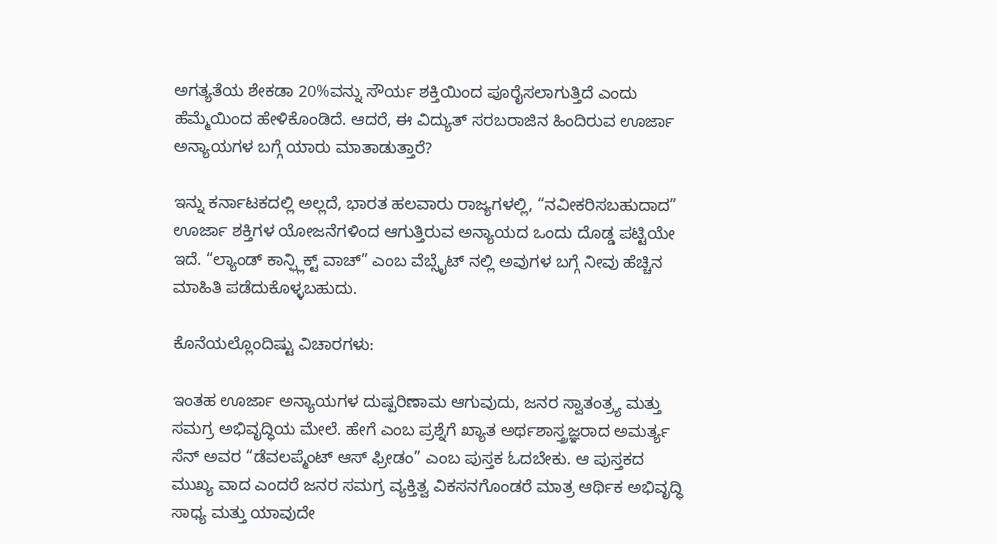ಅಗತ್ಯತೆಯ ಶೇಕಡಾ 20%ವನ್ನು ಸೌರ್ಯ ಶಕ್ತಿಯಿಂದ ಪೂರೈಸಲಾಗುತ್ತಿದೆ ಎಂದು ಹೆಮ್ಮೆಯಿಂದ ಹೇಳಿಕೊಂಡಿದೆ. ಆದರೆ, ಈ ವಿದ್ಯುತ್ ಸರಬರಾಜಿನ ಹಿಂದಿರುವ ಊರ್ಜಾ ಅನ್ಯಾಯಗಳ ಬಗ್ಗೆ ಯಾರು ಮಾತಾಡುತ್ತಾರೆ?

ಇನ್ನು ಕರ್ನಾಟಕದಲ್ಲಿ ಅಲ್ಲದೆ, ಭಾರತ ಹಲವಾರು ರಾಜ್ಯಗಳಲ್ಲಿ, “ನವೀಕರಿಸಬಹುದಾದ” ಊರ್ಜಾ ಶಕ್ತಿಗಳ ಯೋಜನೆಗಳಿಂದ ಆಗುತ್ತಿರುವ ಅನ್ಯಾಯದ ಒಂದು ದೊಡ್ಡ ಪಟ್ಟಿಯೇ ಇದೆ. “ಲ್ಯಾಂಡ್ ಕಾನ್ಫ್ಲಿಕ್ಟ್ ವಾಚ್” ಎಂಬ ವೆಬ್ಸೈಟ್ ನಲ್ಲಿ ಅವುಗಳ ಬಗ್ಗೆ ನೀವು ಹೆಚ್ಚಿನ ಮಾಹಿತಿ ಪಡೆದುಕೊಳ್ಳಬಹುದು.

ಕೊನೆಯಲ್ಲೊಂದಿಷ್ಟು ವಿಚಾರಗಳು:

ಇಂತಹ ಊರ್ಜಾ ಅನ್ಯಾಯಗಳ ದುಷ್ಪರಿಣಾಮ ಆಗುವುದು, ಜನರ ಸ್ವಾತಂತ್ರ್ಯ ಮತ್ತು ಸಮಗ್ರ ಅಭಿವೃದ್ಧಿಯ ಮೇಲೆ. ಹೇಗೆ ಎಂಬ ಪ್ರಶ್ನೆಗೆ ಖ್ಯಾತ ಅರ್ಥಶಾಸ್ತ್ರಜ್ಞರಾದ ಅಮರ್ತ್ಯ ಸೆನ್ ಅವರ “ಡೆವಲಪ್ಮೆಂಟ್ ಆಸ್ ಫ್ರೀಡಂ” ಎಂಬ ಪುಸ್ತಕ ಓದಬೇಕು. ಆ ಪುಸ್ತಕದ ಮುಖ್ಯ ವಾದ ಎಂದರೆ ಜನರ ಸಮಗ್ರ ವ್ಯಕ್ತಿತ್ವ ವಿಕಸನಗೊಂಡರೆ ಮಾತ್ರ ಆರ್ಥಿಕ ಅಭಿವೃದ್ಧಿ ಸಾಧ್ಯ ಮತ್ತು ಯಾವುದೇ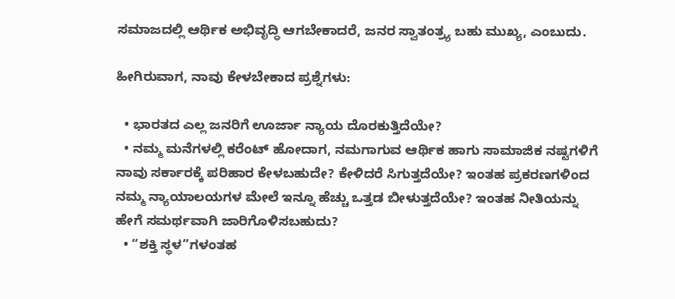ಸಮಾಜದಲ್ಲಿ ಆರ್ಥಿಕ ಅಭಿವೃದ್ಧಿ ಆಗಬೇಕಾದರೆ, ಜನರ ಸ್ವಾತಂತ್ರ್ಯ ಬಹು ಮುಖ್ಯ, ಎಂಬುದು.

ಹೀಗಿರುವಾಗ, ನಾವು ಕೇಳಬೇಕಾದ ಪ್ರಶ್ನೆಗಳು:

  • ಭಾರತದ ಎಲ್ಲ ಜನರಿಗೆ ಊರ್ಜಾ ನ್ಯಾಯ ದೊರಕುತ್ತಿದೆಯೇ?
  • ನಮ್ಮ ಮನೆಗಳಲ್ಲಿ ಕರೆಂಟ್ ಹೋದಾಗ, ನಮಗಾಗುವ ಆರ್ಥಿಕ ಹಾಗು ಸಾಮಾಜಿಕ ನಷ್ಟಗಳಿಗೆ ನಾವು ಸರ್ಕಾರಕ್ಕೆ ಪರಿಹಾರ ಕೇಳಬಹುದೇ? ಕೇಳಿದರೆ ಸಿಗುತ್ತದೆಯೇ? ಇಂತಹ ಪ್ರಕರಣಗಳಿಂದ ನಮ್ಮ ನ್ಯಾಯಾಲಯಗಳ ಮೇಲೆ ಇನ್ನೂ ಹೆಚ್ಚು ಒತ್ತಡ ಬೀಳುತ್ತದೆಯೇ? ಇಂತಹ ನೀತಿಯನ್ನು ಹೇಗೆ ಸಮರ್ಥವಾಗಿ ಜಾರಿಗೊಳಿಸಬಹುದು?
  • “ಶಕ್ತಿ ಸ್ಥಳ”ಗಳಂತಹ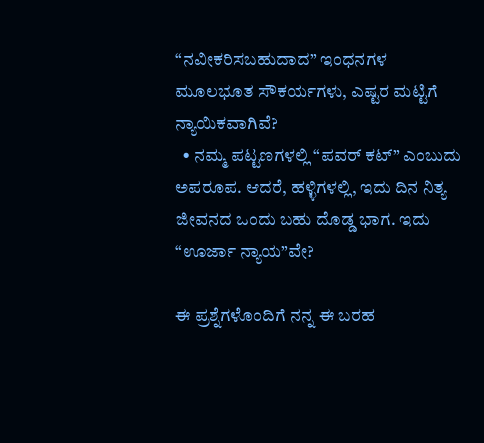“ನವೀಕರಿಸಬಹುದಾದ” ಇಂಧನಗಳ ಮೂಲಭೂತ ಸೌಕರ್ಯಗಳು, ಎಷ್ಟರ ಮಟ್ಟಿಗೆ ನ್ಯಾಯಿಕವಾಗಿವೆ?
  • ನಮ್ಮ ಪಟ್ಟಣಗಳಲ್ಲಿ “ಪವರ್ ಕಟ್” ಎಂಬುದು ಅಪರೂಪ. ಆದರೆ, ಹಳ್ಳಿಗಳಲ್ಲಿ, ಇದು ದಿನ ನಿತ್ಯ ಜೀವನದ ಒಂದು ಬಹು ದೊಡ್ಡ ಭಾಗ. ಇದು “ಊರ್ಜಾ ನ್ಯಾಯ”ವೇ?

ಈ ಪ್ರಶ್ನೆಗಳೊಂದಿಗೆ ನನ್ನ ಈ ಬರಹ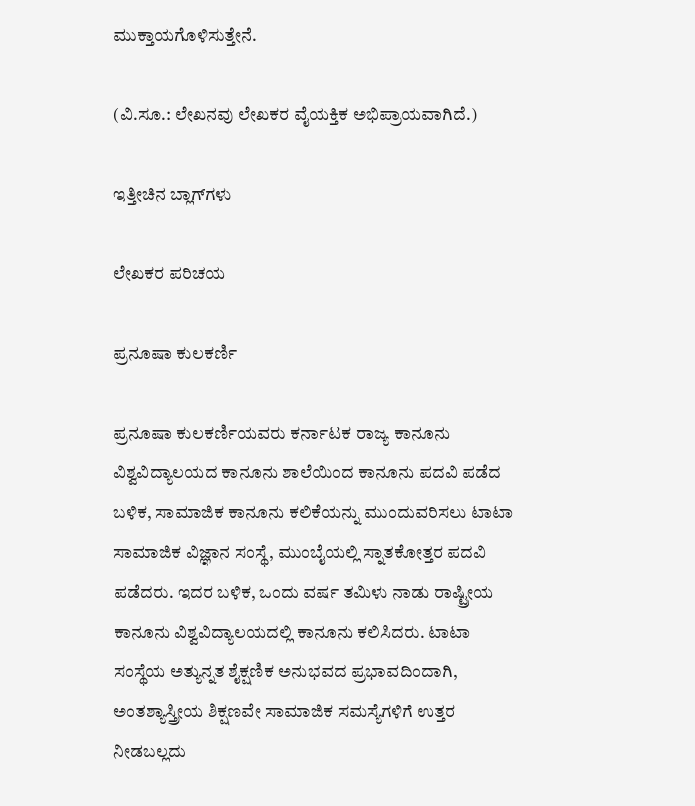ಮುಕ್ತಾಯಗೊಳಿಸುತ್ತೇನೆ.

(ವಿ.ಸೂ.: ಲೇಖನವು ಲೇಖಕರ ವೈಯಕ್ತಿಕ ಅಭಿಪ್ರಾಯವಾಗಿದೆ.)

ಇತ್ತೀಚಿನ ಬ್ಲಾಗ್‌ಗಳು

ಲೇಖಕರ ಪರಿಚಯ

ಪ್ರನೂಷಾ ಕುಲಕರ್ಣಿ

ಪ್ರನೂಷಾ ಕುಲಕರ್ಣಿಯವರು ಕರ್ನಾಟಕ ರಾಜ್ಯ ಕಾನೂನು ವಿಶ್ವವಿದ್ಯಾಲಯದ ಕಾನೂನು ಶಾಲೆಯಿಂದ ಕಾನೂನು ಪದವಿ ಪಡೆದ ಬಳಿಕ, ಸಾಮಾಜಿಕ ಕಾನೂನು ಕಲಿಕೆಯನ್ನು ಮುಂದುವರಿಸಲು ಟಾಟಾ ಸಾಮಾಜಿಕ ವಿಜ್ಞಾನ ಸಂಸ್ಥೆ, ಮುಂಬೈಯಲ್ಲಿ ಸ್ನಾತಕೋತ್ತರ ಪದವಿ ಪಡೆದರು. ಇದರ ಬಳಿಕ, ಒಂದು ವರ್ಷ ತಮಿಳು ನಾಡು ರಾಷ್ಟ್ರೀಯ ಕಾನೂನು ವಿಶ್ವವಿದ್ಯಾಲಯದಲ್ಲಿ ಕಾನೂನು ಕಲಿಸಿದರು. ಟಾಟಾ ಸಂಸ್ಥೆಯ ಅತ್ಯುನ್ನತ ಶೈಕ್ಷಣಿಕ ಅನುಭವದ ಪ್ರಭಾವದಿಂದಾಗಿ, ಅಂತಶ್ಯಾಸ್ತ್ರೀಯ ಶಿಕ್ಷಣವೇ ಸಾಮಾಜಿಕ ಸಮಸ್ಯೆಗಳಿಗೆ ಉತ್ತರ ನೀಡಬಲ್ಲದು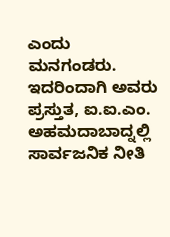ಎಂದು ಮನಗಂಡರು. ಇದರಿಂದಾಗಿ ಅವರು ಪ್ರಸ್ತುತ, ಐ.ಐ.ಎಂ. ಅಹಮದಾಬಾದ್ನಲ್ಲಿ ಸಾರ್ವಜನಿಕ ನೀತಿ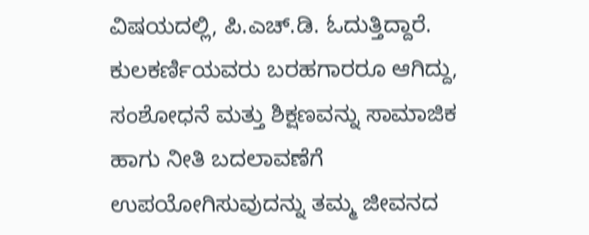ವಿಷಯದಲ್ಲಿ, ಪಿ.ಎಚ್.ಡಿ. ಓದುತ್ತಿದ್ದಾರೆ. ಕುಲಕರ್ಣಿಯವರು ಬರಹಗಾರರೂ ಆಗಿದ್ದು, ಸಂಶೋಧನೆ ಮತ್ತು ಶಿಕ್ಷಣವನ್ನು ಸಾಮಾಜಿಕ ಹಾಗು ನೀತಿ ಬದಲಾವಣೆಗೆ ಉಪಯೋಗಿಸುವುದನ್ನು ತಮ್ಮ ಜೀವನದ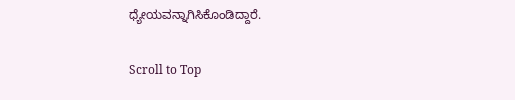ಧ್ಯೇಯವನ್ನಾಗಿಸಿಕೊಂಡಿದ್ದಾರೆ.

Scroll to Top